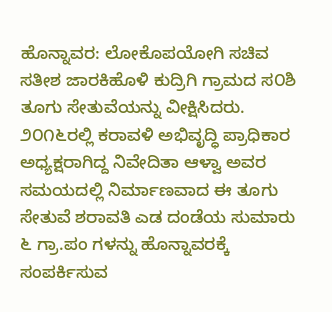ಹೊನ್ನಾವರ: ಲೋಕೊಪಯೋಗಿ ಸಚಿವ ಸತೀಶ ಜಾರಕಿಹೊಳಿ ಕುದ್ರಿಗಿ ಗ್ರಾಮದ ಸ೦ಶಿ ತೂಗು ಸೇತುವೆಯನ್ನು ವೀಕ್ಷಿಸಿದರು.
೨೦೧೬ರಲ್ಲಿ ಕರಾವಳಿ ಅಭಿವೃದ್ಧಿ ಪ್ರಾಧಿಕಾರ ಅಧ್ಯಕ್ಷರಾಗಿದ್ದ ನಿವೇದಿತಾ ಆಳ್ವಾ ಅವರ ಸಮಯದಲ್ಲಿ ನಿರ್ಮಾಣವಾದ ಈ ತೂಗು ಸೇತುವೆ ಶರಾವತಿ ಎಡ ದಂಡೆಯ ಸುಮಾರು ೬ ಗ್ರಾ.ಪಂ ಗಳನ್ನು ಹೊನ್ನಾವರಕ್ಕೆ ಸಂಪರ್ಕಿಸುವ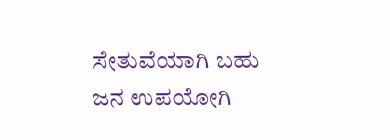ಸೇತುವೆಯಾಗಿ ಬಹು ಜನ ಉಪಯೋಗಿ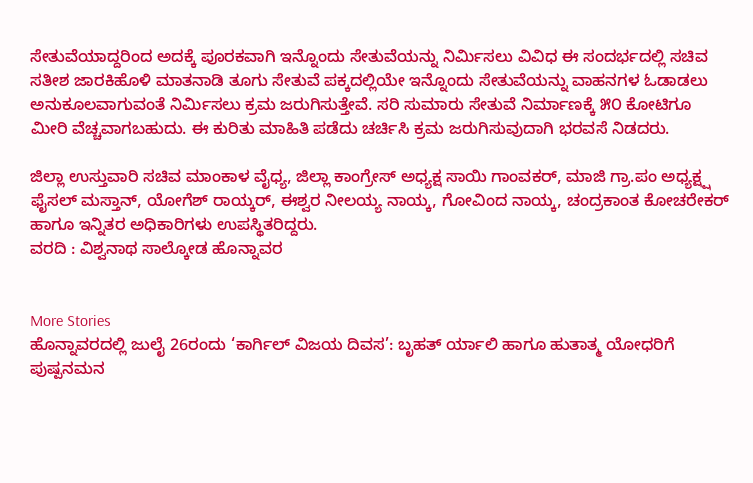ಸೇತುವೆಯಾದ್ದರಿಂದ ಅದಕ್ಕೆ ಪೂರಕವಾಗಿ ಇನ್ನೊಂದು ಸೇತುವೆಯನ್ನು ನಿರ್ಮಿಸಲು ವಿವಿಧ ಈ ಸಂದರ್ಭದಲ್ಲಿ ಸಚಿವ ಸತೀಶ ಜಾರಕಿಹೊಳಿ ಮಾತನಾಡಿ ತೂಗು ಸೇತುವೆ ಪಕ್ಕದಲ್ಲಿಯೇ ಇನ್ನೊಂದು ಸೇತುವೆಯನ್ನು ವಾಹನಗಳ ಓಡಾಡಲು ಅನುಕೂಲವಾಗುವಂತೆ ನಿರ್ಮಿಸಲು ಕ್ರಮ ಜರುಗಿಸುತ್ತೇವೆ. ಸರಿ ಸುಮಾರು ಸೇತುವೆ ನಿರ್ಮಾಣಕ್ಕೆ ೫೦ ಕೋಟಿಗೂ ಮೀರಿ ವೆಚ್ಚವಾಗಬಹುದು. ಈ ಕುರಿತು ಮಾಹಿತಿ ಪಡೆದು ಚರ್ಚಿಸಿ ಕ್ರಮ ಜರುಗಿಸುವುದಾಗಿ ಭರವಸೆ ನಿಡದರು.

ಜಿಲ್ಲಾ ಉಸ್ತುವಾರಿ ಸಚಿವ ಮಾಂಕಾಳ ವೈಧ್ಯ, ಜಿಲ್ಲಾ ಕಾಂಗ್ರೇಸ್ ಅಧ್ಯಕ್ಷ ಸಾಯಿ ಗಾಂವಕರ್, ಮಾಜಿ ಗ್ರಾ.ಪಂ ಅಧ್ಯಕ್ಷ್ಷ ಫೈಸಲ್ ಮಸ್ತಾನ್, ಯೋಗೆಶ್ ರಾಯ್ಕರ್, ಈಶ್ವರ ನೀಲಯ್ಯ ನಾಯ್ಕ, ಗೋವಿಂದ ನಾಯ್ಕ, ಚಂದ್ರಕಾಂತ ಕೋಚರೇಕರ್ ಹಾಗೂ ಇನ್ನಿತರ ಅಧಿಕಾರಿಗಳು ಉಪಸ್ಥಿತರಿದ್ದರು.
ವರದಿ : ವಿಶ್ವನಾಥ ಸಾಲ್ಕೋಡ ಹೊನ್ನಾವರ


More Stories
ಹೊನ್ನಾವರದಲ್ಲಿ ಜುಲೈ 26ರಂದು ‘ಕಾರ್ಗಿಲ್ ವಿಜಯ ದಿವಸ’: ಬೃಹತ್ ರ್ಯಾಲಿ ಹಾಗೂ ಹುತಾತ್ಮ ಯೋಧರಿಗೆ ಪುಷ್ಪನಮನ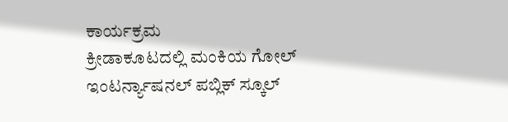ಕಾರ್ಯಕ್ರಮ
ಕ್ರೀಡಾಕೂಟದಲ್ಲಿ ಮಂಕಿಯ ಗೋಲ್ ಇಂಟರ್ನ್ಯಾಷನಲ್ ಪಬ್ಲಿಕ್ ಸ್ಕೂಲ್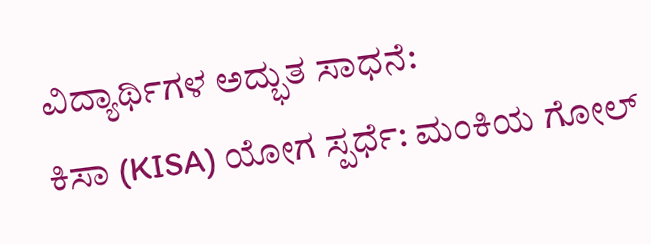ವಿದ್ಯಾರ್ಥಿಗಳ ಅದ್ಭುತ ಸಾಧನೆ:
ಕಿಸಾ (KISA) ಯೋಗ ಸ್ಪರ್ಧೆ: ಮಂಕಿಯ ಗೋಲ್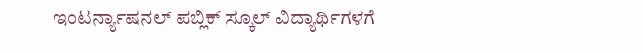ಇಂಟರ್ನ್ಯಾಷನಲ್ ಪಬ್ಲಿಕ್ ಸ್ಕೂಲ್ ವಿದ್ಯಾರ್ಥಿಗಳಗೆ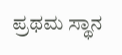ಪ್ರಥಮ ಸ್ಥಾನ